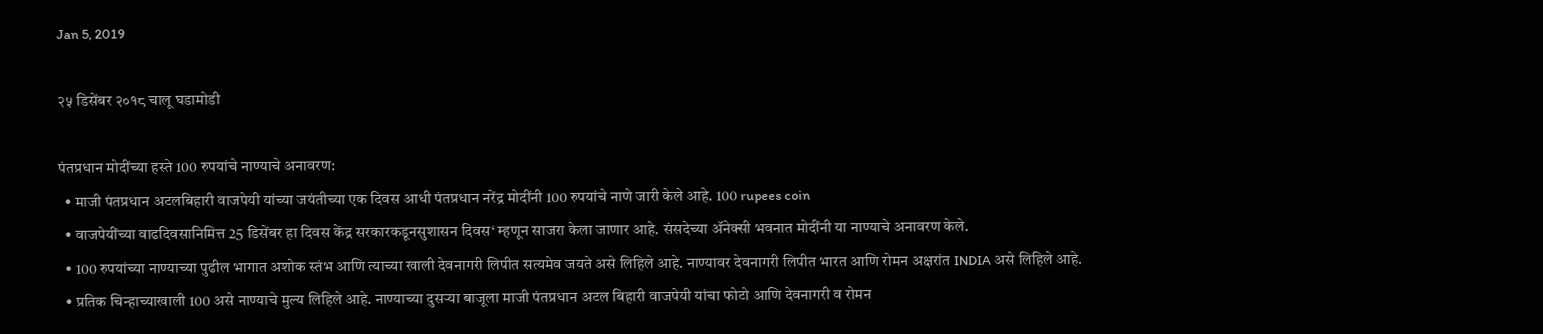Jan 5, 2019

२५ डिसेंबर २०१८ चालू घडामोडी

पंतप्रधान मोदींच्या हस्ते 100 रुपयांचे नाण्याचे अनावरण:
  • माजी पंतप्रधान अटलबिहारी वाजपेयी यांच्या जयंतीच्या एक दिवस आधी पंतप्रधान नरेंद्र मोदींनी 100 रुपयांचे नाणे जारी केले आहे. 100 rupees coin
  • वाजपेयींच्या वाढदिवसानिमित्त 25 डिसेंबर हा दिवस केंद्र सरकारकडूनसुशासन दिवस‘ म्हणून साजरा केला जाणार आहे. संसदेच्या ॲनेक्सी भवनात मोदींनी या नाण्याचे अनावरण केले.
  • 100 रुपयांच्या नाण्याच्या पुढील भागात अशोक स्तंभ आणि त्याच्या खाली देवनागरी लिपीत सत्यमेव जयते असे लिहिले आहे. नाण्यावर देवनागरी लिपीत भारत आणि रोमन अक्षरांत INDIA असे लिहिले आहे.
  • प्रतिक चिन्हाच्याखाली 100 असे नाण्याचे मुल्य लिहिले आहे. नाण्याच्या दुसऱ्या बाजूला माजी पंतप्रधान अटल बिहारी वाजपेयी यांचा फोटो आणि देवनागरी व रोमन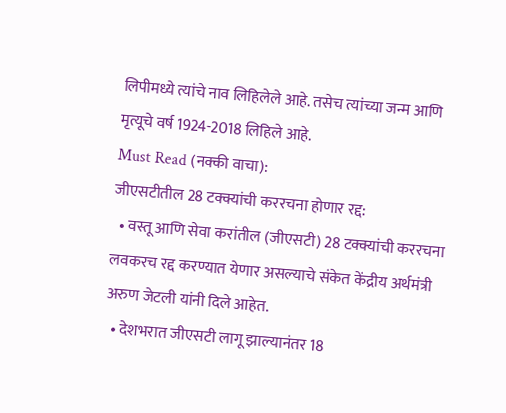लिपीमध्ये त्यांचे नाव लिहिलेले आहे. तसेच त्यांच्या जन्म आणि मृत्यूचे वर्ष 1924-2018 लिहिले आहे.
Must Read (नक्की वाचा):
जीएसटीतील 28 टक्क्यांची कररचना होणार रद्द:
  • वस्तू आणि सेवा करांतील (जीएसटी) 28 टक्क्यांची कररचना लवकरच रद्द करण्यात येणार असल्याचे संकेत केंद्रीय अर्थमंत्री अरुण जेटली यांनी दिले आहेत.
  • देशभरात जीएसटी लागू झाल्यानंतर 18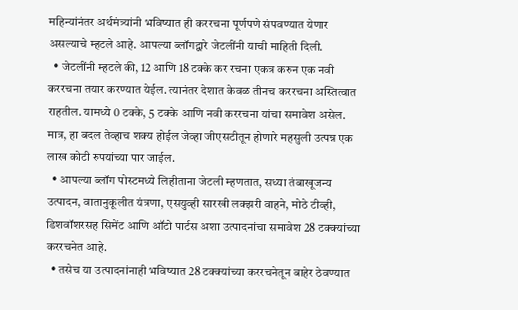महिन्यांनंतर अर्थमंत्र्यांनी भविष्यात ही कररचना पूर्णपणे संपवण्यात येणार असल्याचे म्हटले आहे. आपल्या ब्लॉगद्वारे जेटलींनी याची माहिती दिली.
  • जेटलींनी म्हटले की, 12 आणि 18 टक्के कर रचना एकत्र करुन एक नवी कररचना तयार करण्यात येईल. त्यानंतर देशात केवळ तीनच कररचना अस्तित्वात राहतील. यामध्ये 0 टक्के, 5 टक्के आणि नवी कररचना यांचा समावेश असेल. मात्र, हा बदल तेव्हाच शक्य होईल जेव्हा जीएसटीतून होणारे महसुली उत्पन्न एक लाख कोटी रुपयांच्या पार जाईल.
  • आपल्या ब्लॉग पोस्टमध्ये लिहीताना जेटली म्हणतात, सध्या तंबाखूजन्य उत्पादन, वातानुकूलीत यंत्रणा, एसयुव्ही सारखी लक्झरी वाहने, मोठे टीव्ही, डिशवॉशरसह सिमेंट आणि ऑटो पार्टस अशा उत्पादनांचा समावेश 28 टक्क्यांच्या कररचनेत आहे.
  • तसेच या उत्पादनांनाही भविष्यात 28 टक्क्यांच्या कररचनेतून बाहेर ठेवण्यात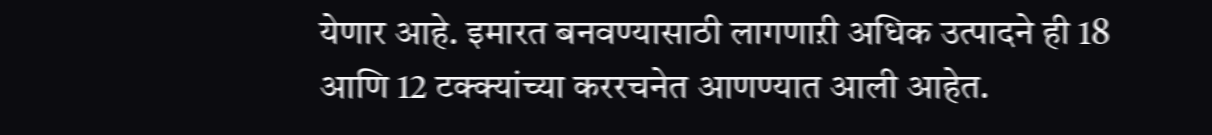येणार आहे. इमारत बनवण्यासाठी लागणाऱी अधिक उत्पादने ही 18 आणि 12 टक्क्यांच्या कररचनेत आणण्यात आली आहेत.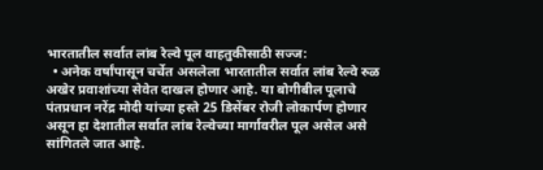भारतातील सर्वात लांब रेल्वे पूल वाहतुकीसाठी सज्ज:
  • अनेक वर्षांपासून चर्चेत असलेला भारतातील सर्वात लांब रेल्वे रुळ अखेर प्रवाशांच्या सेवेत दाखल होणार आहे. या बोगीबील पूलाचे पंतप्रधान नरेंद्र मोदी यांच्या हस्ते 25 डिसेंबर रोजी लोकार्पण होणार असून हा देशातील सर्वात लांब रेल्वेच्या मार्गावरील पूल असेल असे सांगितले जात आहे.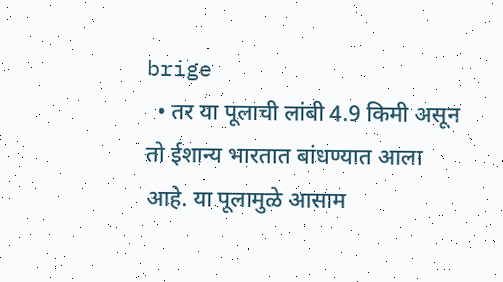brige
  • तर या पूलाची लांबी 4.9 किमी असून तो ईशान्य भारतात बांधण्यात आला आहे. या पूलामुळे आसाम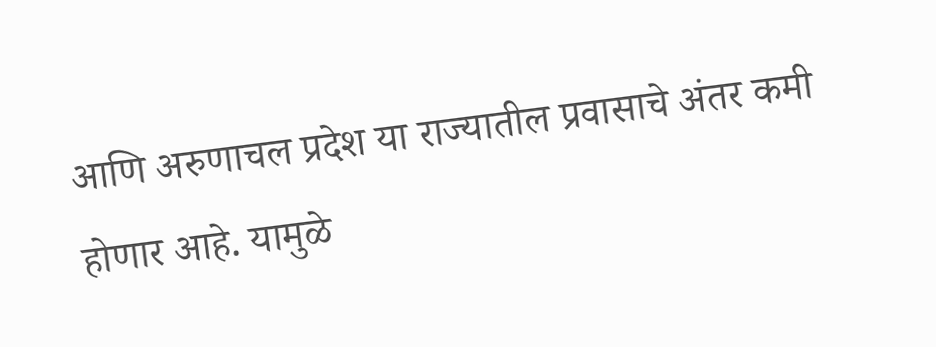आणि अरुणाचल प्रदेश या राज्यातील प्रवासाचे अंतर कमी होणार आहे. यामुळे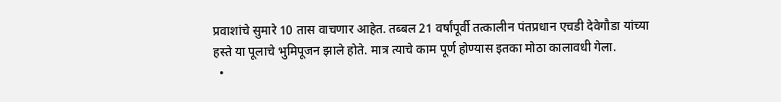प्रवाशांचे सुमारे 10 तास वाचणार आहेत. तब्बल 21 वर्षांपूर्वी तत्कालीन पंतप्रधान एचडी देवेगौडा यांच्या हस्ते या पूलाचे भुमिपूजन झाले होते. मात्र त्याचे काम पूर्ण होण्यास इतका मोठा कालावधी गेला.
  •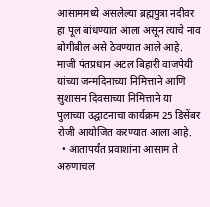आसाममध्ये असलेल्या ब्रह्मपुत्रा नदीवर हा पूल बांधण्यात आला असून त्याचे नाव बोगीबील असे ठेवण्यात आले आहे. माजी पंतप्रधान अटल बिहारी वाजपेयी यांच्या जन्मदिनाच्या निमित्ताने आणि सुशासन दिवसाच्या निमित्ताने या पुलाच्या उद्घाटनाचा कार्यक्रम 25 डिसेंबर रोजी आयोजित करण्यात आला आहे.
  • आतापर्यंत प्रवाशांना आसाम ते अरुणाचल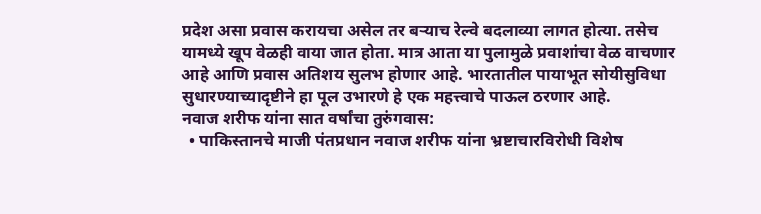प्रदेश असा प्रवास करायचा असेल तर बऱ्याच रेल्वे बदलाव्या लागत होत्या. तसेच यामध्ये खूप वेळही वाया जात होता. मात्र आता या पुलामुळे प्रवाशांचा वेळ वाचणार आहे आणि प्रवास अतिशय सुलभ होणार आहे. भारतातील पायाभूत सोयीसुविधा सुधारण्याच्यादृष्टीने हा पूल उभारणे हे एक महत्त्वाचे पाऊल ठरणार आहे.
नवाज शरीफ यांना सात वर्षांचा तुरुंगवास:
  • पाकिस्तानचे माजी पंतप्रधान नवाज शरीफ यांना भ्रष्टाचारविरोधी विशेष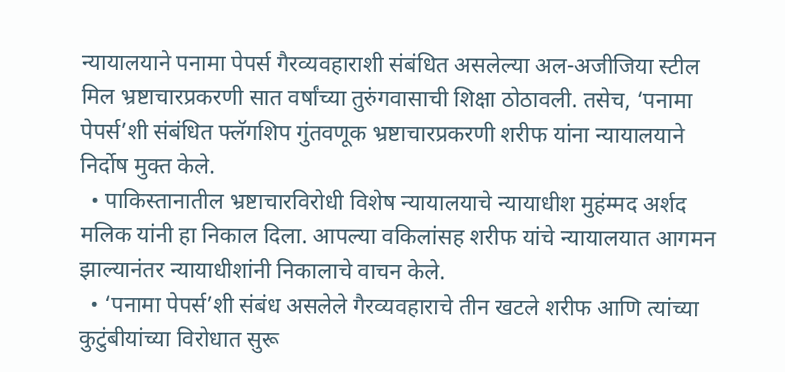न्यायालयाने पनामा पेपर्स गैरव्यवहाराशी संबंधित असलेल्या अल-अजीजिया स्टील मिल भ्रष्टाचारप्रकरणी सात वर्षांच्या तुरुंगवासाची शिक्षा ठोठावली. तसेच, ‘पनामा पेपर्स’शी संबंधित फ्लॅगशिप गुंतवणूक भ्रष्टाचारप्रकरणी शरीफ यांना न्यायालयाने निर्दोष मुक्त केले.
  • पाकिस्तानातील भ्रष्टाचारविरोधी विशेष न्यायालयाचे न्यायाधीश मुहंम्मद अर्शद मलिक यांनी हा निकाल दिला. आपल्या वकिलांसह शरीफ यांचे न्यायालयात आगमन झाल्यानंतर न्यायाधीशांनी निकालाचे वाचन केले.
  • ‘पनामा पेपर्स’शी संबंध असलेले गैरव्यवहाराचे तीन खटले शरीफ आणि त्यांच्या कुटुंबीयांच्या विरोधात सुरू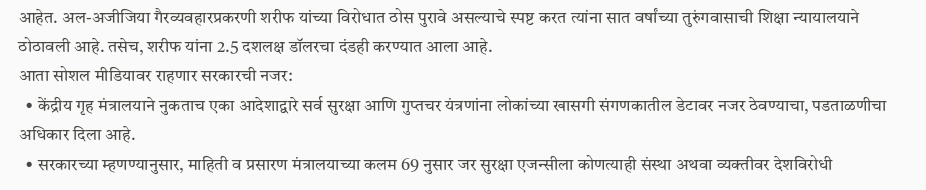आहेत. अल-अजीजिया गैरव्यवहारप्रकरणी शरीफ यांच्या विरोधात ठोस पुरावे असल्याचे स्पष्ट करत त्यांना सात वर्षांच्या तुरुंगवासाची शिक्षा न्यायालयाने ठोठावली आहे. तसेच, शरीफ यांना 2.5 दशलक्ष डॉलरचा दंडही करण्यात आला आहे.
आता सोशल मीडियावर राहणार सरकारची नजर:
  • केंद्रीय गृह मंत्रालयाने नुकताच एका आदेशाद्वारे सर्व सुरक्षा आणि गुप्तचर यंत्रणांना लोकांच्या खासगी संगणकातील डेटावर नजर ठेवण्याचा, पडताळणीचा अधिकार दिला आहे.
  • सरकारच्या म्हणण्यानुसार, माहिती व प्रसारण मंत्रालयाच्या कलम 69 नुसार जर सुरक्षा एजन्सीला कोणत्याही संस्था अथवा व्यक्तीवर देशविरोधी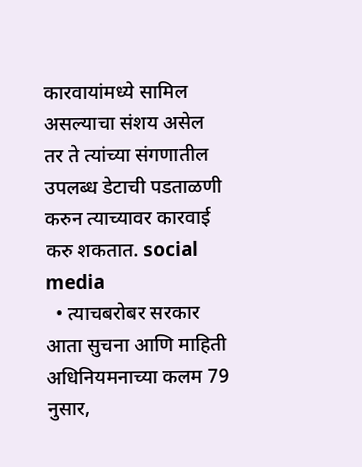कारवायांमध्ये सामिल असल्याचा संशय असेल तर ते त्यांच्या संगणातील उपलब्ध डेटाची पडताळणी करुन त्याच्यावर कारवाई करु शकतात. social media
  • त्याचबरोबर सरकार आता सुचना आणि माहिती अधिनियमनाच्या कलम 79 नुसार,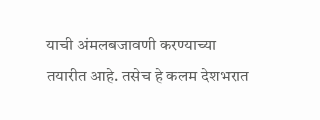याची अंमलबजावणी करण्याच्या तयारीत आहे. तसेच हे कलम देशभरात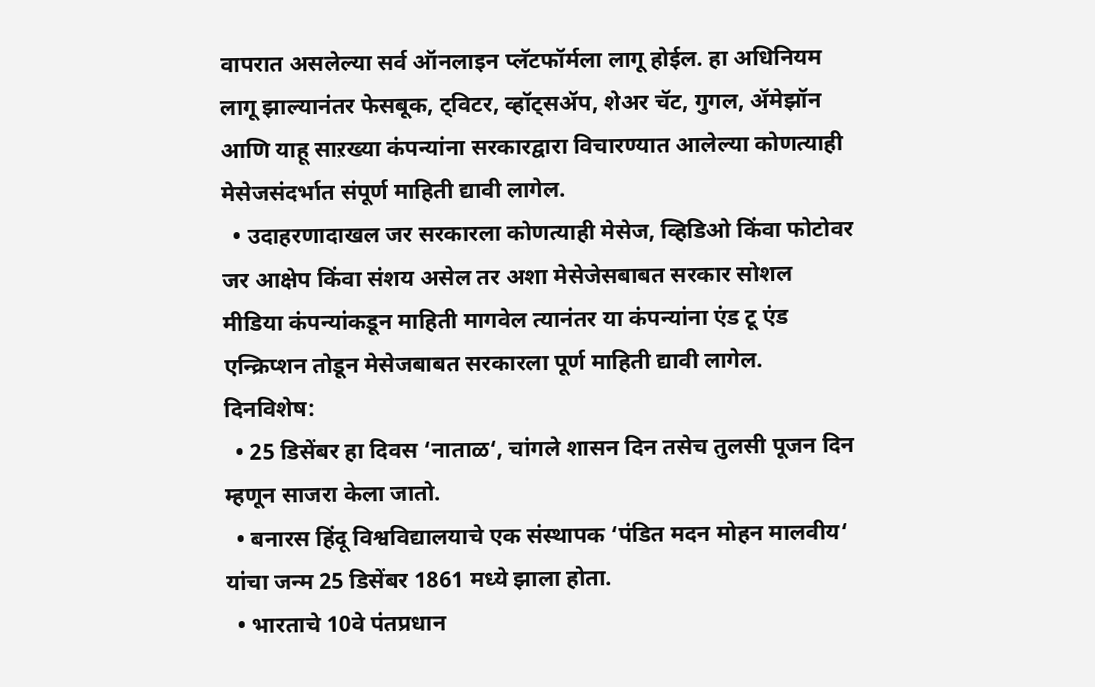वापरात असलेल्या सर्व ऑनलाइन प्लॅटफॉर्मला लागू होईल. हा अधिनियम लागू झाल्यानंतर फेसबूक, ट्विटर, व्हॉट्सॲप, शेअर चॅट, गुगल, ॲमेझॉन आणि याहू साऱख्या कंपन्यांना सरकारद्वारा विचारण्यात आलेल्या कोणत्याही मेसेजसंदर्भात संपूर्ण माहिती द्यावी लागेल.
  • उदाहरणादाखल जर सरकारला कोणत्याही मेसेज, व्हिडिओ किंवा फोटोवर जर आक्षेप किंवा संशय असेल तर अशा मेसेजेसबाबत सरकार सोशल मीडिया कंपन्यांकडून माहिती मागवेल त्यानंतर या कंपन्यांना एंड टू एंड एन्क्रिप्शन तोडून मेसेजबाबत सरकारला पूर्ण माहिती द्यावी लागेल.
दिनविशेष:
  • 25 डिसेंबर हा दिवस ‘नाताळ‘, चांगले शासन दिन तसेच तुलसी पूजन दिन म्हणून साजरा केला जातो.
  • बनारस हिंदू विश्वविद्यालयाचे एक संस्थापक ‘पंडित मदन मोहन मालवीय‘ यांचा जन्म 25 डिसेंबर 1861 मध्ये झाला होता.
  • भारताचे 10वे पंतप्रधान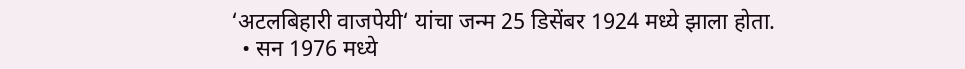‘अटलबिहारी वाजपेयी‘ यांचा जन्म 25 डिसेंबर 1924 मध्ये झाला होता.
  • सन 1976 मध्ये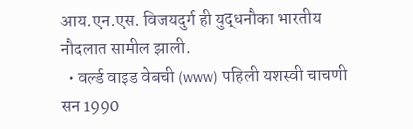आय.एन.एस. विजयदुर्ग ही युद्धनौका भारतीय नौदलात सामील झाली.
  • वर्ल्ड वाइड वेबची (www) पहिली यशस्वी चाचणी सन 1990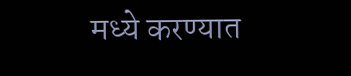मध्ये करण्यात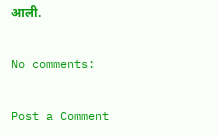आली.

No comments:

Post a Comment